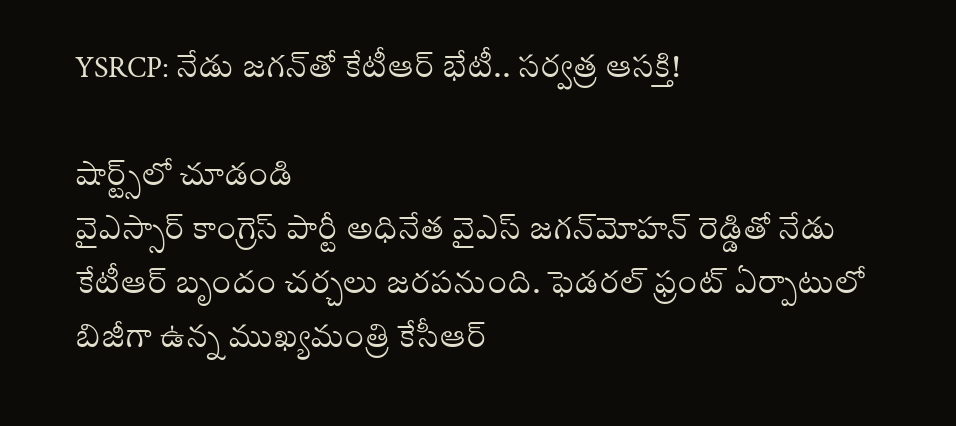YSRCP: నేడు జగన్‌తో కేటీఆర్ భేటీ.. సర్వత్ర ఆసక్తి!

షార్ట్స్‌లో చూడండి
వైఎస్సార్ కాంగ్రెస్ పార్టీ అధినేత వైఎస్ జగన్‌మోహన్ రెడ్డితో నేడు కేటీఆర్ బృందం చర్చలు జరపనుంది. ఫెడరల్ ఫ్రంట్ ఏర్పాటులో బిజీగా ఉన్న ముఖ్యమంత్రి కేసీఆర్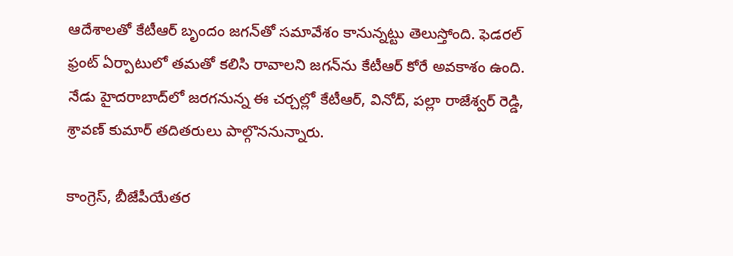ఆదేశాలతో కేటీఆర్ బృందం జగన్‌తో సమావేశం కానున్నట్టు తెలుస్తోంది. ఫెడరల్ ఫ్రంట్ ఏర్పాటులో తమతో కలిసి రావాలని జగన్‌ను కేటీఆర్ కోరే అవకాశం ఉంది. నేడు హైదరాబాద్‌లో జరగనున్న ఈ చర్చల్లో కేటీఆర్, వినోద్, పల్లా రాజేశ్వర్ రెడ్డి, శ్రావణ్ కుమార్ తదితరులు పాల్గొననున్నారు.

కాంగ్రెస్, బీజేపీయేతర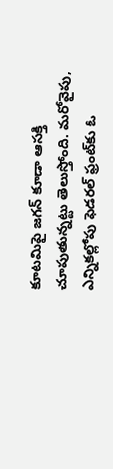కూటమిపై జగన్‌ కూడా ఆసక్తి చూపుతున్నట్టు తెలుస్తోంది. మరోవైపు, ఎన్నికల్లోపు ఫెడరల్ ఫ్రంట్‌కు ఓ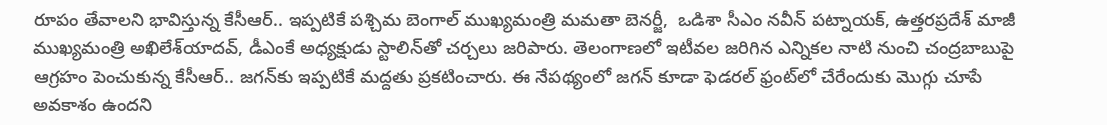రూపం తేవాలని భావిస్తున్న కేసీఆర్.. ఇప్పటికే పశ్చిమ బెంగాల్ ముఖ్యమంత్రి మమతా బెనర్జీ,  ఒడిశా సీఎం నవీన్‌ పట్నాయక్‌, ఉత్తరప్రదేశ్ మాజీ ముఖ్యమంత్రి అఖిలేశ్‌యాదవ్‌, డీఎంకే అధ్యక్షుడు స్టాలిన్‌తో చర్చలు జరిపారు. తెలంగాణలో ఇటీవల జరిగిన ఎన్నికల నాటి నుంచి చంద్రబాబుపై ఆగ్రహం పెంచుకున్న కేసీఆర్.. జగన్‌కు ఇప్పటికే మద్దతు ప్రకటించారు. ఈ నేపథ్యంలో జగన్ కూడా ఫెడరల్ ఫ్రంట్‌లో చేరేందుకు మొగ్గు చూపే అవకాశం ఉందని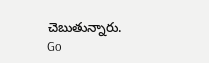చెబుతున్నారు.
Go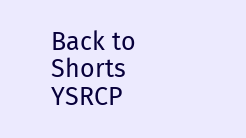Back to Shorts
YSRCP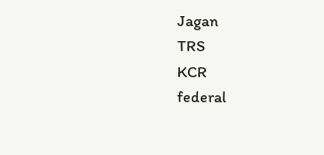Jagan
TRS
KCR
federal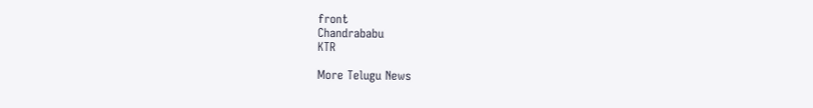front
Chandrababu
KTR

More Telugu News